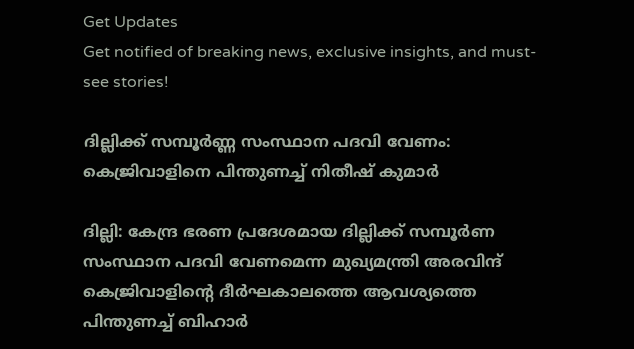Get Updates
Get notified of breaking news, exclusive insights, and must-see stories!

ദില്ലിക്ക് സമ്പൂര്‍ണ്ണ സംസ്ഥാന പദവി വേണം: കെജ്രിവാളിനെ പിന്തുണച്ച് നിതീഷ് കുമാര്‍

ദില്ലി: കേന്ദ്ര ഭരണ പ്രദേശമായ ദില്ലിക്ക് സമ്പൂര്‍ണ സംസ്ഥാന പദവി വേണമെന്ന മുഖ്യമന്ത്രി അരവിന്ദ് കെജ്രിവാളിന്റെ ദീര്‍ഘകാലത്തെ ആവശ്യത്തെ പിന്തുണച്ച് ബിഹാര്‍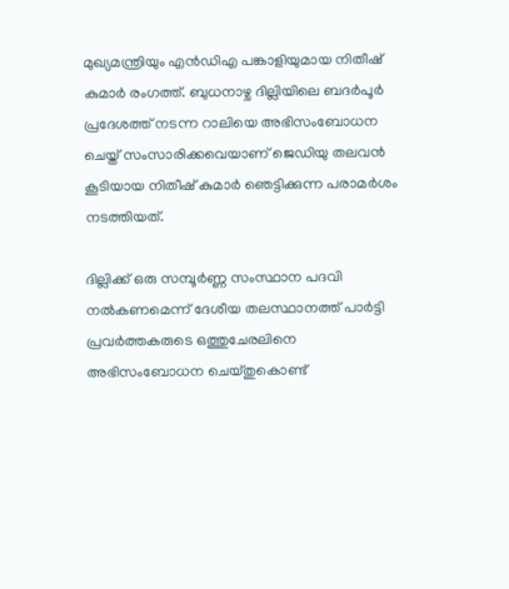മുഖ്യമന്ത്രിയും എന്‍ഡിഎ പങ്കാളിയുമായ നിതീഷ് കുമാര്‍ രംഗത്ത്. ബുധനാഴ്ച ദില്ലിയിലെ ബദര്‍പൂര്‍ പ്രദേശത്ത് നടന്ന റാലിയെ അഭിസംബോധന ചെയ്ത് സംസാരിക്കവെയാണ് ജെഡിയു തലവന്‍ കൂടിയായ നിതീഷ് കുമാര്‍ ഞെട്ടിക്കുന്ന പരാമര്‍ശം നടത്തിയത്.

ദില്ലിക്ക് ഒരു സമ്പൂര്‍ണ്ണ സംസ്ഥാന പദവി നല്‍കണമെന്ന് ദേശീയ തലസ്ഥാനത്ത് പാര്‍ട്ടി പ്രവര്‍ത്തകരുടെ ഒത്തുചേരലിനെ അഭിസംബോധന ചെയ്തുകൊണ്ട്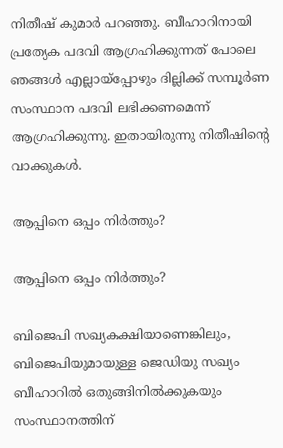നിതീഷ് കുമാര്‍ പറഞ്ഞു. ബീഹാറിനായി പ്രത്യേക പദവി ആഗ്രഹിക്കുന്നത് പോലെ ഞങ്ങള്‍ എല്ലായ്‌പ്പോഴും ദില്ലിക്ക് സമ്പൂര്‍ണ സംസ്ഥാന പദവി ലഭിക്കണമെന്ന് ആഗ്രഹിക്കുന്നു. ഇതായിരുന്നു നിതീഷിന്റെ വാക്കുകള്‍.

ആപ്പിനെ ഒപ്പം നിര്‍ത്തും?

ആപ്പിനെ ഒപ്പം നിര്‍ത്തും?

ബിജെപി സഖ്യകക്ഷിയാണെങ്കിലും, ബിജെപിയുമായുള്ള ജെഡിയു സഖ്യം ബീഹാറില്‍ ഒതുങ്ങിനില്‍ക്കുകയും സംസ്ഥാനത്തിന്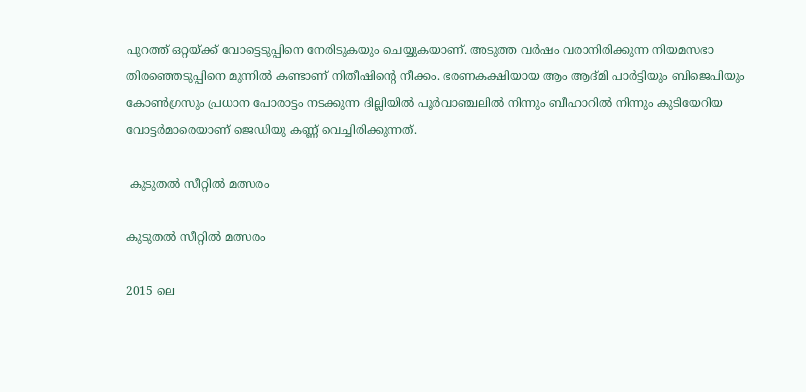പുറത്ത് ഒറ്റയ്ക്ക് വോട്ടെടുപ്പിനെ നേരിടുകയും ചെയ്യുകയാണ്. അടുത്ത വര്‍ഷം വരാനിരിക്കുന്ന നിയമസഭാ തിരഞ്ഞെടുപ്പിനെ മുന്നില്‍ കണ്ടാണ് നിതീഷിന്റെ നീക്കം. ഭരണകക്ഷിയായ ആം ആദ്മി പാര്‍ട്ടിയും ബിജെപിയും കോണ്‍ഗ്രസും പ്രധാന പോരാട്ടം നടക്കുന്ന ദില്ലിയില്‍ പൂര്‍വാഞ്ചലില്‍ നിന്നും ബീഹാറില്‍ നിന്നും കുടിയേറിയ വോട്ടര്‍മാരെയാണ് ജെഡിയു കണ്ണ് വെച്ചിരിക്കുന്നത്.

 കുടുതല്‍ സീറ്റില്‍ മത്സരം

കുടുതല്‍ സീറ്റില്‍ മത്സരം

2015 ലെ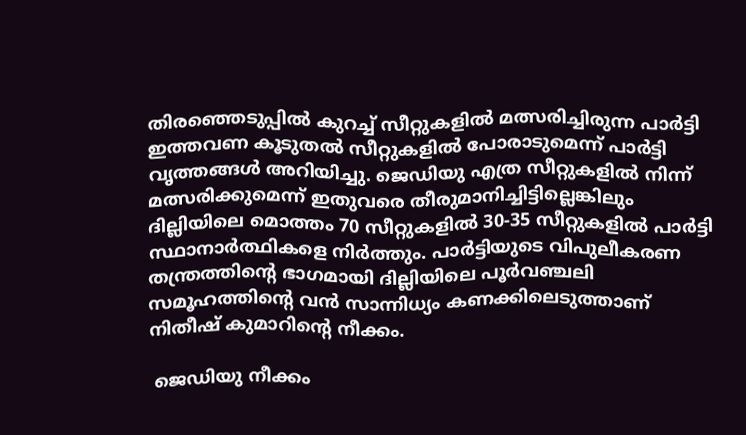തിരഞ്ഞെടുപ്പില്‍ കുറച്ച് സീറ്റുകളില്‍ മത്സരിച്ചിരുന്ന പാര്‍ട്ടി ഇത്തവണ കൂടുതല്‍ സീറ്റുകളില്‍ പോരാടുമെന്ന് പാര്‍ട്ടി വൃത്തങ്ങള്‍ അറിയിച്ചു. ജെഡിയു എത്ര സീറ്റുകളില്‍ നിന്ന് മത്സരിക്കുമെന്ന് ഇതുവരെ തീരുമാനിച്ചിട്ടില്ലെങ്കിലും ദില്ലിയിലെ മൊത്തം 70 സീറ്റുകളില്‍ 30-35 സീറ്റുകളില്‍ പാര്‍ട്ടി സ്ഥാനാര്‍ത്ഥികളെ നിര്‍ത്തും. പാര്‍ട്ടിയുടെ വിപുലീകരണ തന്ത്രത്തിന്റെ ഭാഗമായി ദില്ലിയിലെ പൂര്‍വഞ്ചലി സമൂഹത്തിന്റെ വന്‍ സാന്നിധ്യം കണക്കിലെടുത്താണ് നിതീഷ് കുമാറിന്റെ നീക്കം.

 ജെഡിയു നീക്കം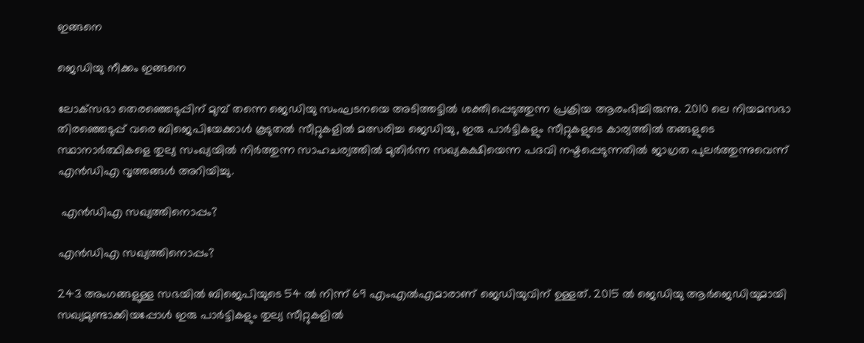ഇങ്ങനെ

ജെഡിയു നീക്കം ഇങ്ങനെ

ലോക്‌സഭാ തെരഞ്ഞെടുപ്പിന് മുമ്പ് തന്നെ ജെഡിയു സംഘടനയെ അടിത്തട്ടില്‍ ശക്തിപ്പെടുത്തുന്ന പ്രക്രിയ ആരംഭിച്ചിരുന്നു. 2010 ലെ നിയമസഭാ തിരഞ്ഞെടുപ്പ് വരെ ബിജെപിയേക്കാള്‍ കൂടുതല്‍ സീറ്റുകളില്‍ മത്സരിച്ച ജെഡിയു, ഇരു പാര്‍ട്ടികളും സീറ്റുകളുടെ കാര്യത്തില്‍ തങ്ങളുടെ സ്ഥാനാര്‍ത്ഥികളെ തുല്യ സംഖ്യയില്‍ നിര്‍ത്തുന്ന സാഹചര്യത്തില്‍ മുതിര്‍ന്ന സഖ്യകക്ഷിയെന്ന പദവി നഷ്ടപ്പെടുന്നതില്‍ ജാഗ്രത പുലര്‍ത്തുന്നുവെന്ന് എന്‍ഡിഎ വൃത്തങ്ങള്‍ അറിയിച്ചു.

 എന്‍ഡിഎ സഖ്യത്തിനൊപ്പം?

എന്‍ഡിഎ സഖ്യത്തിനൊപ്പം?

243 അംഗങ്ങളുള്ള സഭയില്‍ ബിജെപിയുടെ 54 ല്‍ നിന്ന് 69 എംഎല്‍എമാരാണ് ജെഡിയുവിന് ഉള്ളത്. 2015 ല്‍ ജെഡിയു ആര്‍ജെഡിയുമായി സഖ്യമുണ്ടാക്കിയപ്പോള്‍ ഇരു പാര്‍ട്ടികളും തുല്യ സീറ്റുകളില്‍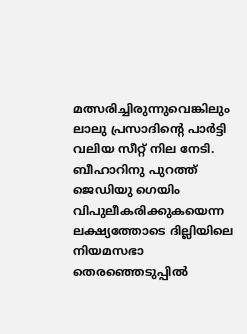മത്സരിച്ചിരുന്നുവെങ്കിലും ലാലു പ്രസാദിന്റെ പാര്‍ട്ടി വലിയ സീറ്റ് നില നേടി. ബീഹാറിനു പുറത്ത് ജെഡിയു ഗെയിം വിപുലീകരിക്കുകയെന്ന ലക്ഷ്യത്തോടെ ദില്ലിയിലെ നിയമസഭാ തെരഞ്ഞെടുപ്പില്‍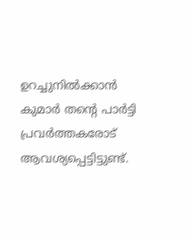ഉറച്ചുനില്‍ക്കാന്‍ കുമാര്‍ തന്റെ പാര്‍ട്ടി പ്രവര്‍ത്തകരോട് ആവശ്യപ്പെട്ടിട്ടുണ്ട്.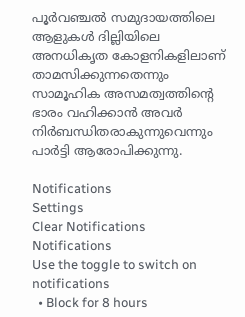പൂര്‍വഞ്ചല്‍ സമുദായത്തിലെ ആളുകള്‍ ദില്ലിയിലെ അനധികൃത കോളനികളിലാണ് താമസിക്കുന്നതെന്നും സാമൂഹിക അസമത്വത്തിന്റെ ഭാരം വഹിക്കാന്‍ അവര്‍ നിര്‍ബന്ധിതരാകുന്നുവെന്നും പാര്‍ട്ടി ആരോപിക്കുന്നു.

Notifications
Settings
Clear Notifications
Notifications
Use the toggle to switch on notifications
  • Block for 8 hours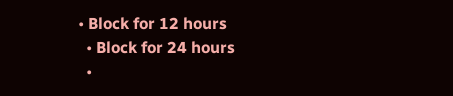• Block for 12 hours
  • Block for 24 hours
  •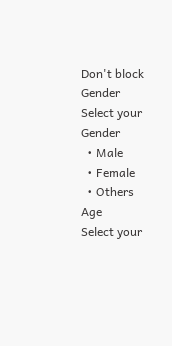Don't block
Gender
Select your Gender
  • Male
  • Female
  • Others
Age
Select your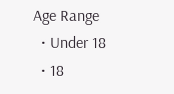Age Range
  • Under 18
  • 18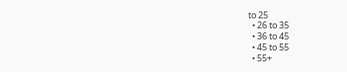to 25
  • 26 to 35
  • 36 to 45
  • 45 to 55
  • 55+